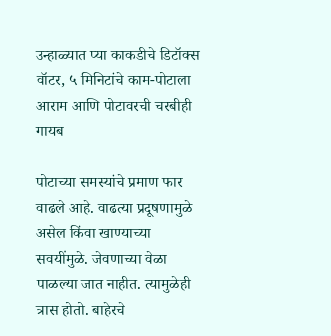उन्हाळ्यात प्या काकडीचे डिटॉक्स वॉटर, ५ मिनिटांचे काम-पोटाला आराम आणि पोटावरची चरबीही गायब

पोटाच्या समस्यांचे प्रमाण फार वाढले आहे. वाढत्या प्रदूषणामुळे असेल किंवा खाण्याच्या सवयींमुळे. जेवणाच्या वेळा पाळल्या जात नाहीत. त्यामुळेही त्रास होतो. बाहेरचे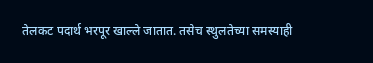तेलकट पदार्थ भरपूर खाल्ले जातात. तसेच स्थुलतेच्या समस्याही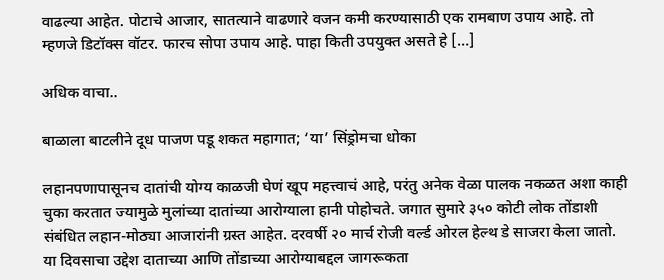वाढल्या आहेत. पोटाचे आजार, सातत्याने वाढणारे वजन कमी करण्यासाठी एक रामबाण उपाय आहे. तो म्हणजे डिटॉक्स वॉटर. फारच सोपा उपाय आहे. पाहा किती उपयुक्त असते हे […]

अधिक वाचा..

बाळाला बाटलीने दूध पाजण पडू शकत महागात; ‘या’ सिंड्रोमचा धोका

लहानपणापासूनच दातांची योग्य काळजी घेणं खूप महत्त्वाचं आहे, परंतु अनेक वेळा पालक नकळत अशा काही चुका करतात ज्यामुळे मुलांच्या दातांच्या आरोग्याला हानी पोहोचते. जगात सुमारे ३५० कोटी लोक तोंडाशी संबंधित लहान-मोठ्या आजारांनी ग्रस्त आहेत. दरवर्षी २० मार्च रोजी वर्ल्ड ओरल हेल्थ डे साजरा केला जातो. या दिवसाचा उद्देश दाताच्या आणि तोंडाच्या आरोग्याबद्दल जागरूकता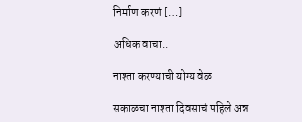निर्माण करणं […]

अधिक वाचा..

नाश्ता करण्याची योग्य वेळ

सकाळचा नाश्ता दिवसाचं पहिले अन्न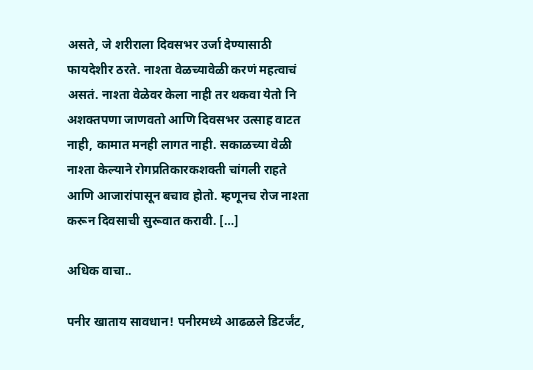असते, जे शरीराला दिवसभर उर्जा देण्यासाठी फायदेशीर ठरते. नाश्ता वेळच्यावेळी करणं महत्वाचं असतं. नाश्ता वेळेवर केला नाही तर थकवा येतो नि अशक्तपणा जाणवतो आणि दिवसभर उत्साह वाटत नाही, कामात मनही लागत नाही. सकाळच्या वेळी नाश्ता केल्याने रोगप्रतिकारकशक्ती चांगली राहते आणि आजारांपासून बचाव होतो. म्हणूनच रोज नाश्ता करून दिवसाची सुरूवात करावी. […]

अधिक वाचा..

पनीर खाताय सावधान! पनीरमध्ये आढळले डिटर्जंट,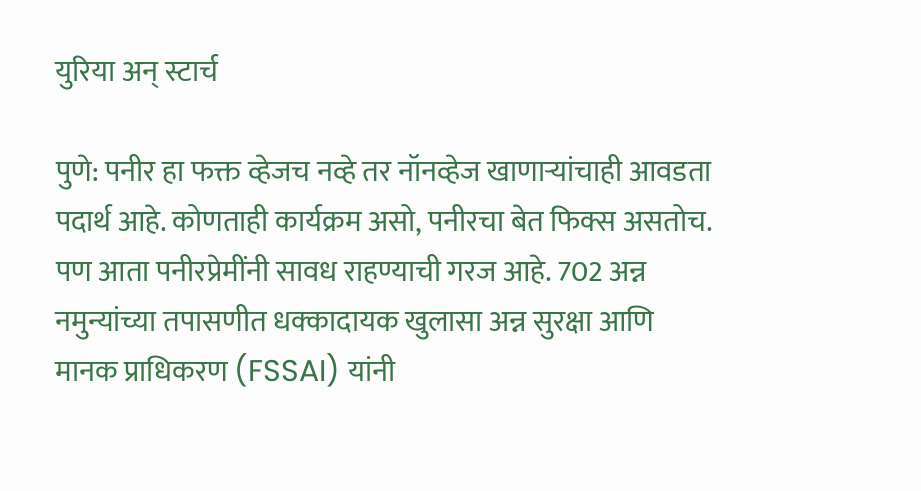युरिया अन् स्टार्च

पुणे: पनीर हा फक्त व्हेजच नव्हे तर नॉनव्हेज खाणाऱ्यांचाही आवडता पदार्थ आहे. कोणताही कार्यक्रम असो, पनीरचा बेत फिक्स असतोच. पण आता पनीरप्रेमींनी सावध राहण्याची गरज आहे. 702 अन्न नमुन्यांच्या तपासणीत धक्कादायक खुलासा अन्न सुरक्षा आणि मानक प्राधिकरण (FSSAI) यांनी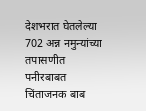देशभरात घेतलेल्या 702 अन्न नमुन्यांच्या तपासणीत पनीरबाबत चिंताजनक बाब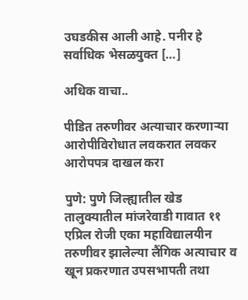उघडकीस आली आहे. पनीर हे सर्वाधिक भेसळयुक्त […]

अधिक वाचा..

पीडित तरुणीवर अत्याचार करणाऱ्या आरोपीविरोधात लवकरात लवकर आरोपपत्र दाखल करा

पुणे: पुणे जिल्ह्यातील खेड तालुक्यातील मांजरेवाडी गावात ११ एप्रिल रोजी एका महाविद्यालयीन तरुणीवर झालेल्या लैंगिक अत्याचार व खून प्रकरणात उपसभापती तथा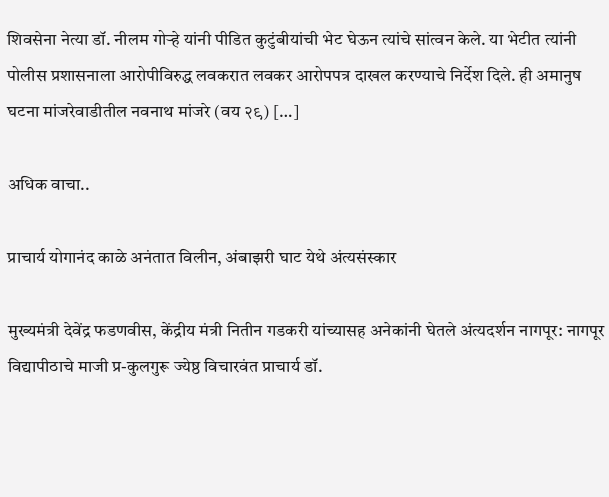शिवसेना नेत्या डॉ. नीलम गोऱ्हे यांनी पीडित कुटुंबीयांची भेट घेऊन त्यांचे सांत्वन केले. या भेटीत त्यांनी पोलीस प्रशासनाला आरोपीविरुद्ध लवकरात लवकर आरोपपत्र दाखल करण्याचे निर्देश दिले. ही अमानुष घटना मांजरेवाडीतील नवनाथ मांजरे (वय २९) […]

अधिक वाचा..

प्राचार्य योगानंद काळे अनंतात विलीन, अंबाझरी घाट येथे अंत्यसंस्कार

मुख्यमंत्री देवेंद्र फडणवीस, केंद्रीय मंत्री नितीन गडकरी यांच्यासह अनेकांनी घेतले अंत्यदर्शन नागपूर: नागपूर विद्यापीठाचे माजी प्र-कुलगुरू ज्येष्ठ विचारवंत प्राचार्य डॉ.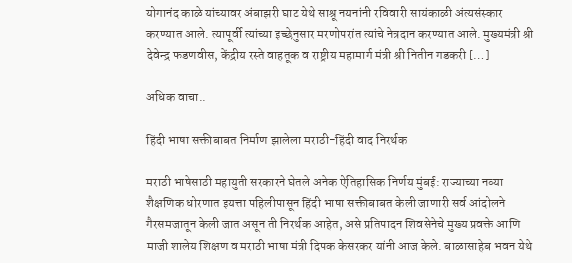योगानंद काळे यांच्यावर अंबाझरी घाट येथे साश्रू नयनांनी रविवारी सायंकाळी अंत्यसंस्कार करण्यात आले. त्यापूर्वी त्यांच्या इच्छेनुसार मरणोपरांत त्यांचे नेत्रदान करण्यात आले. मुख्यमंत्री श्री देवेन्द्र फडणवीस, केंद्रीय रस्ते वाहतूक व राष्ट्रीय महामार्ग मंत्री श्री नितीन गडकरी […]

अधिक वाचा..

हिंदी भाषा सक्तीबाबत निर्माण झालेला मराठी-हिंदी वाद निरर्थक

मराठी भाषेसाठी महायुती सरकारने घेतले अनेक ऐतिहासिक निर्णय मुंबई: राज्याच्या नव्या शैक्षणिक धोरणात इयत्ता पहिलीपासून हिंदी भाषा सक्तीबाबत केली जाणारी सर्व आंदोलने गैरसमजातून केली जात असून ती निरर्थक आहेत, असे प्रतिपादन शिवसेनेचे मुख्य प्रवक्ते आणि माजी शालेय शिक्षण व मराठी भाषा मंत्री दिपक केसरकर यांनी आज केले. बाळासाहेब भवन येथे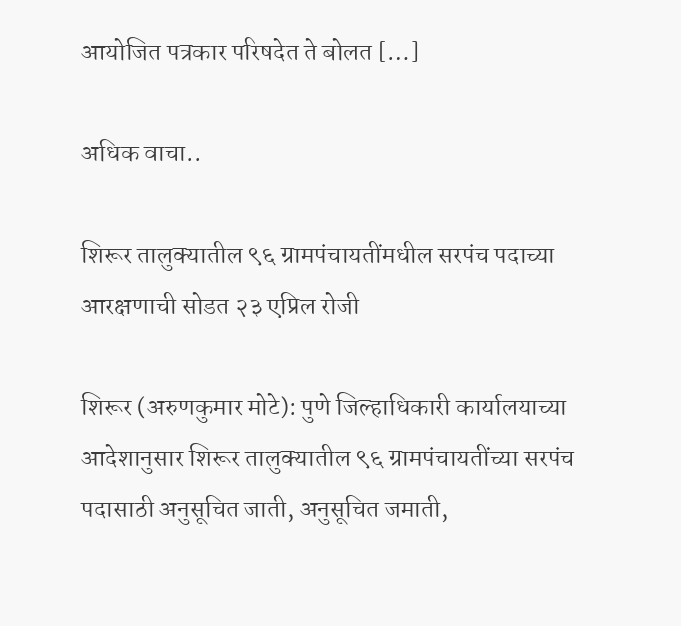आयोजित पत्रकार परिषदेत ते बोलत […]

अधिक वाचा..

शिरूर तालुक्यातील ९६ ग्रामपंचायतींमधील सरपंच पदाच्या आरक्षणाची सोडत २३ एप्रिल रोजी

शिरूर (अरुणकुमार मोटे): पुणे जिल्हाधिकारी कार्यालयाच्या आदेशानुसार शिरूर तालुक्यातील ९६ ग्रामपंचायतींच्या सरपंच पदासाठी अनुसूचित जाती, अनुसूचित जमाती,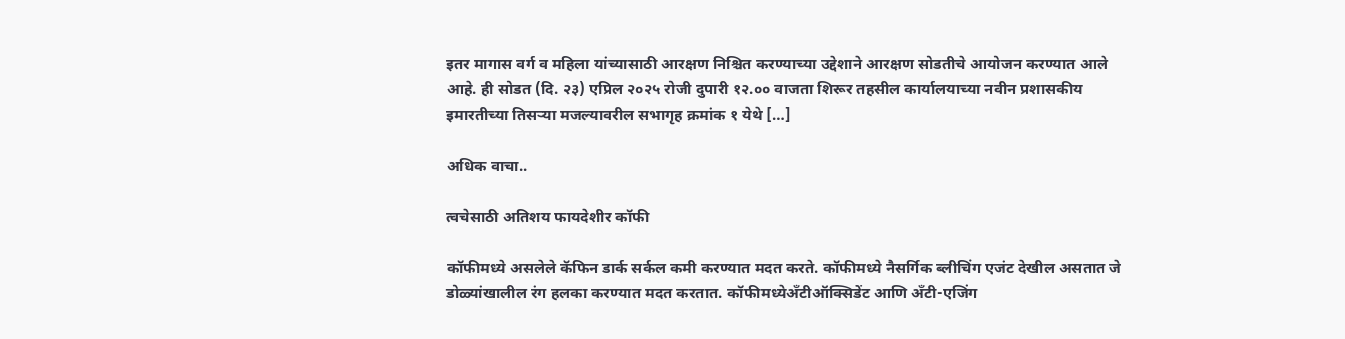इतर मागास वर्ग व महिला यांच्यासाठी आरक्षण निश्चित करण्याच्या उद्देशाने आरक्षण सोडतीचे आयोजन करण्यात आले आहे. ही सोडत (दि. २३) एप्रिल २०२५ रोजी दुपारी १२.०० वाजता शिरूर तहसील कार्यालयाच्या नवीन प्रशासकीय इमारतीच्या तिसऱ्या मजल्यावरील सभागृह क्रमांक १ येथे […]

अधिक वाचा..

त्वचेसाठी अतिशय फायदेशीर कॉफी

कॉफीमध्ये असलेले कॅफिन डार्क सर्कल कमी करण्यात मदत करते. कॉफीमध्ये नैसर्गिक ब्लीचिंग एजंट देखील असतात जे डोळ्यांखालील रंग हलका करण्यात मदत करतात. कॉफीमध्येअँटीऑक्सिडेंट आणि अँटी-एजिंग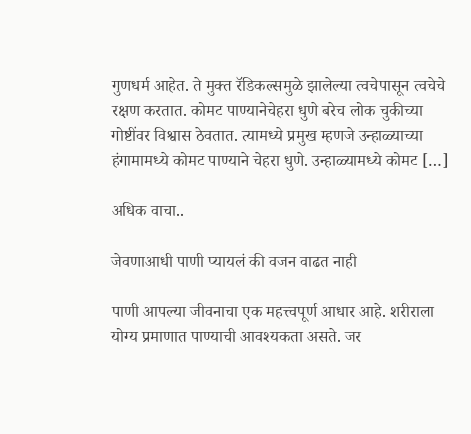गुणधर्म आहेत. ते मुक्त रॅडिकल्समुळे झालेल्या त्वचेपासून त्वचेचे रक्षण करतात. कोमट पाण्यानेचेहरा धुणे बरेच लोक चुकीच्या गोष्टींवर विश्वास ठेवतात. त्यामध्ये प्रमुख म्हणजे उन्हाळ्याच्या हंगामामध्ये कोमट पाण्याने चेहरा धुणे. उन्हाळ्यामध्ये कोमट […]

अधिक वाचा..

जेवणाआधी पाणी प्यायलं की वजन वाढत नाही

पाणी आपल्या जीवनाचा एक महत्त्वपूर्ण आधार आहे. शरीराला योग्य प्रमाणात पाण्याची आवश्यकता असते. जर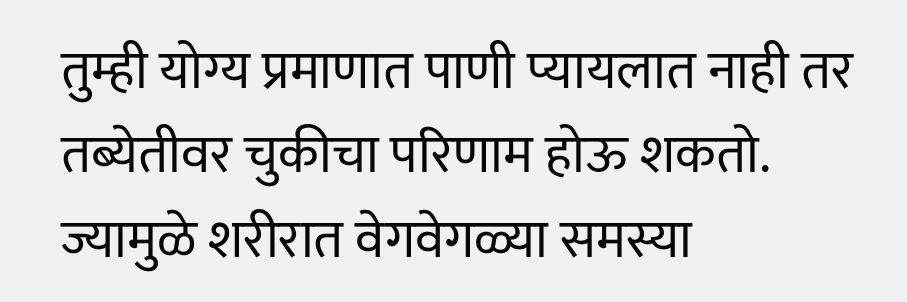तुम्ही योग्य प्रमाणात पाणी प्यायलात नाही तर तब्येतीवर चुकीचा परिणाम होऊ शकतो. ज्यामुळे शरीरात वेगवेगळ्या समस्या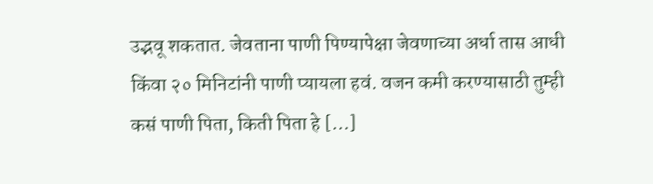उद्भवू शकतात. जेवताना पाणी पिण्यापेक्षा जेवणाच्या अर्धा तास आधी किंवा २० मिनिटांनी पाणी प्यायला हवं. वजन कमी करण्यासाठी तुम्ही कसं पाणी पिता, किती पिता हे […]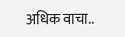अधिक वाचा..